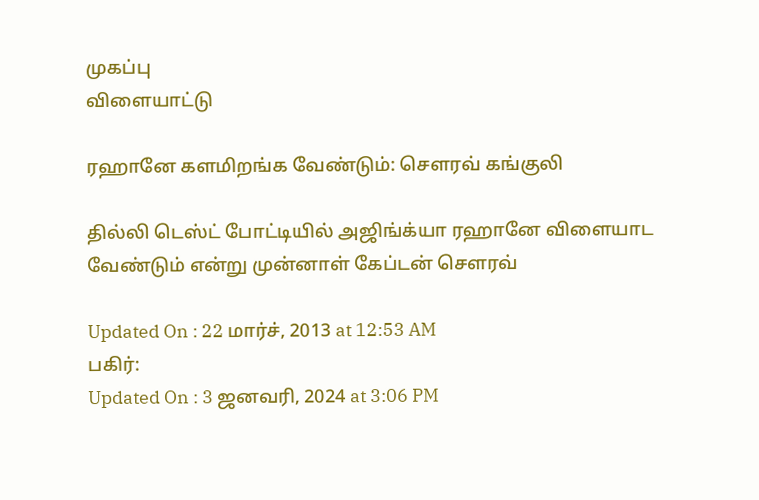முகப்பு
விளையாட்டு

ரஹானே களமிறங்க வேண்டும்: செளரவ் கங்குலி

தில்லி டெஸ்ட் போட்டியில் அஜிங்க்யா ரஹானே விளையாட வேண்டும் என்று முன்னாள் கேப்டன் செளரவ்

Updated On : 22 மார்ச், 2013 at 12:53 AM
பகிர்:
Updated On : 3 ஜனவரி, 2024 at 3:06 PM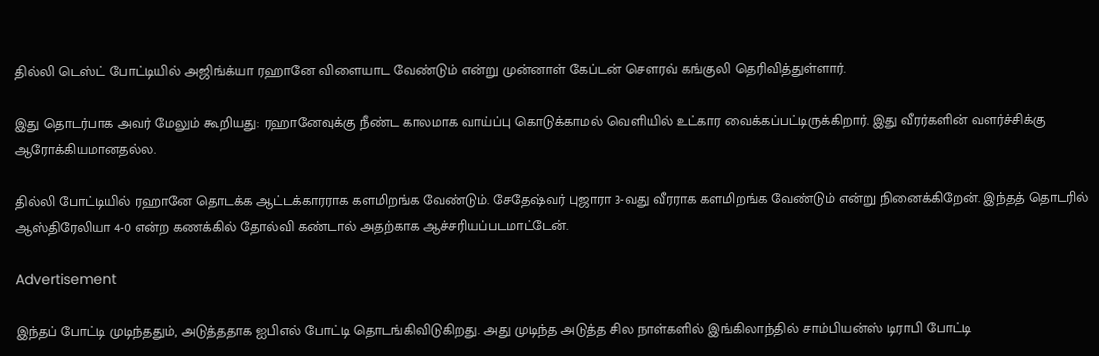தில்லி டெஸ்ட் போட்டியில் அஜிங்க்யா ரஹானே விளையாட வேண்டும் என்று முன்னாள் கேப்டன் செளரவ் கங்குலி தெரிவித்துள்ளார்.

இது தொடர்பாக அவர் மேலும் கூறியது: ரஹானேவுக்கு நீண்ட காலமாக வாய்ப்பு கொடுக்காமல் வெளியில் உட்கார வைக்கப்பட்டிருக்கிறார். இது வீரர்களின் வளர்ச்சிக்கு ஆரோக்கியமானதல்ல.

தில்லி போட்டியில் ரஹானே தொடக்க ஆட்டக்காரராக களமிறங்க வேண்டும். சேதேஷ்வர் புஜாரா 3-வது வீரராக களமிறங்க வேண்டும் என்று நினைக்கிறேன். இந்தத் தொடரில் ஆஸ்திரேலியா 4-0 என்ற கணக்கில் தோல்வி கண்டால் அதற்காக ஆச்சரியப்படமாட்டேன்.

Advertisement

இந்தப் போட்டி முடிந்ததும், அடுத்ததாக ஐபிஎல் போட்டி தொடங்கிவிடுகிறது. அது முடிந்த அடுத்த சில நாள்களில் இங்கிலாந்தில் சாம்பியன்ஸ் டிராபி போட்டி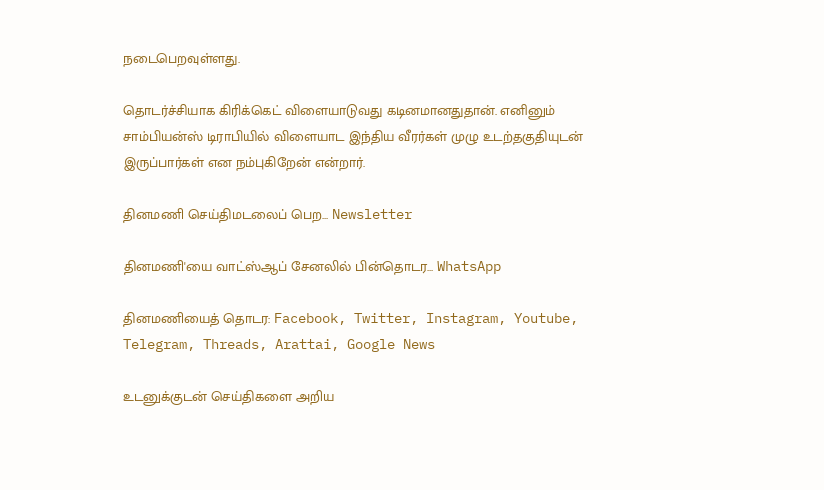நடைபெறவுள்ளது.

தொடர்ச்சியாக கிரிக்கெட் விளையாடுவது கடினமானதுதான். எனினும் சாம்பியன்ஸ் டிராபியில் விளையாட இந்திய வீரர்கள் முழு உடற்தகுதியுடன் இருப்பார்கள் என நம்புகிறேன் என்றார்.

தினமணி செய்திமடலைப் பெற... Newsletter

தினமணி'யை வாட்ஸ்ஆப் சேனலில் பின்தொடர... WhatsApp

தினமணியைத் தொடர: Facebook, Twitter, Instagram, Youtube, Telegram, Threads, Arattai, Google News

உடனுக்குடன் செய்திகளை அறிய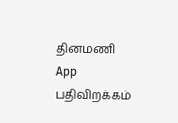தினமணி App பதிவிறக்கம்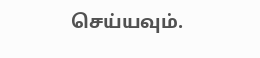செய்யவும்.